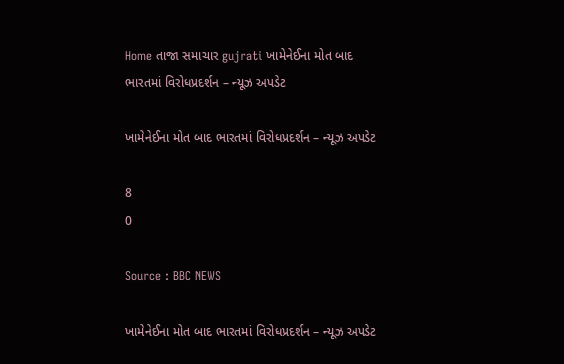Home તાજા સમાચાર gujrati ખામેનેઈના મોત બાદ ભારતમાં વિરોધપ્રદર્શન – ન્યૂઝ અપડેટ

ખામેનેઈના મોત બાદ ભારતમાં વિરોધપ્રદર્શન – ન્યૂઝ અપડેટ

8
0

Source : BBC NEWS

ખામેનેઈના મોત બાદ ભારતમાં વિરોધપ્રદર્શન – ન્યૂઝ અપડેટ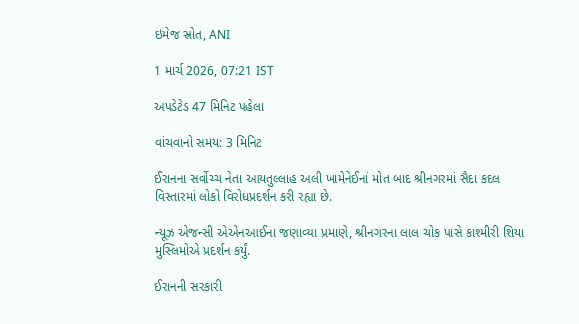ઇમેજ સ્રોત, ANI

1 માર્ચ 2026, 07:21 IST

અપડેટેડ 47 મિનિટ પહેલા

વાંચવાનો સમય: 3 મિનિટ

ઈરાનના સર્વોચ્ચ નેતા આયતુલ્લાહ અલી ખામેનેઈનાં મોત બાદ શ્રીનગરમાં સૈદા કદલ વિસ્તારમાં લોકો વિરોધપ્રદર્શન કરી રહ્યા છે.

ન્યૂઝ એજન્સી એએનઆઈના જણાવ્યા પ્રમાણે, શ્રીનગરના લાલ ચોક પાસે કાશ્મીરી શિયા મુસ્લિમોએ પ્રદર્શન કર્યું.

ઈરાનની સરકારી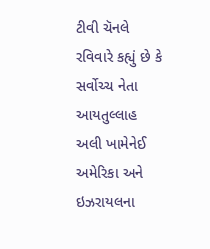ટીવી ચૅનલે રવિવારે કહ્યું છે કે સર્વોચ્ચ નેતા આયતુલ્લાહ અલી ખામેનેઈ અમેરિકા અને ઇઝરાયલના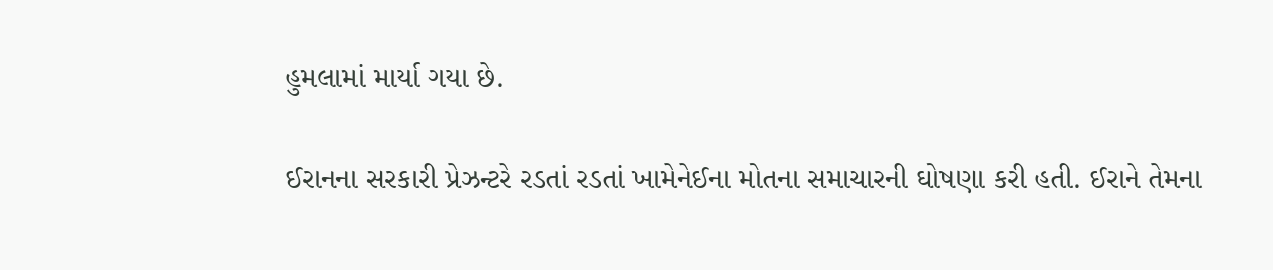હુમલામાં માર્યા ગયા છે.

ઈરાનના સરકારી પ્રેઝન્ટરે રડતાં રડતાં ખામેનેઈના મોતના સમાચારની ઘોષણા કરી હતી. ઈરાને તેમના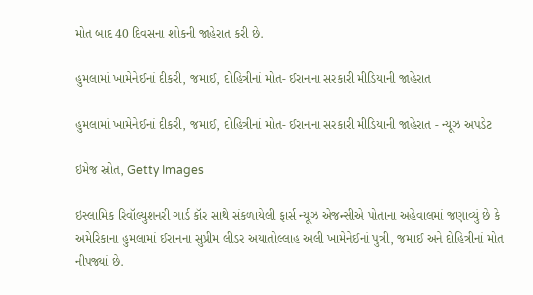મોત બાદ 40 દિવસના શોકની જાહેરાત કરી છે.

હુમલામાં ખામેનેઈનાં દીકરી, જમાઈ, દોહિત્રીનાં મોત- ઈરાનના સરકારી મીડિયાની જાહેરાત

હુમલામાં ખામેનેઈનાં દીકરી, જમાઈ, દોહિત્રીનાં મોત- ઈરાનના સરકારી મીડિયાની જાહેરાત - ન્યૂઝ અપડેટ

ઇમેજ સ્રોત, Getty Images

ઇસ્લામિક રિવૉલ્યુશનરી ગાર્ડ કૉર સાથે સંકળાયેલી ફાર્સ ન્યૂઝ એજન્સીએ પોતાના અહેવાલમાં જણાવ્યું છે કે અમેરિકાના હુમલામાં ઈરાનના સુપ્રીમ લીડર અયાતોલ્લાહ અલી ખામેનેઈનાં પુત્રી, જમાઈ અને દોહિત્રીનાં મોત નીપજ્યાં છે.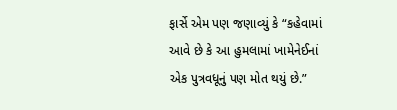ફાર્સે એમ પણ જણાવ્યું કે “કહેવામાં આવે છે કે આ હુમલામાં ખામેનેઈનાં એક પુત્રવધૂનું પણ મોત થયું છે.”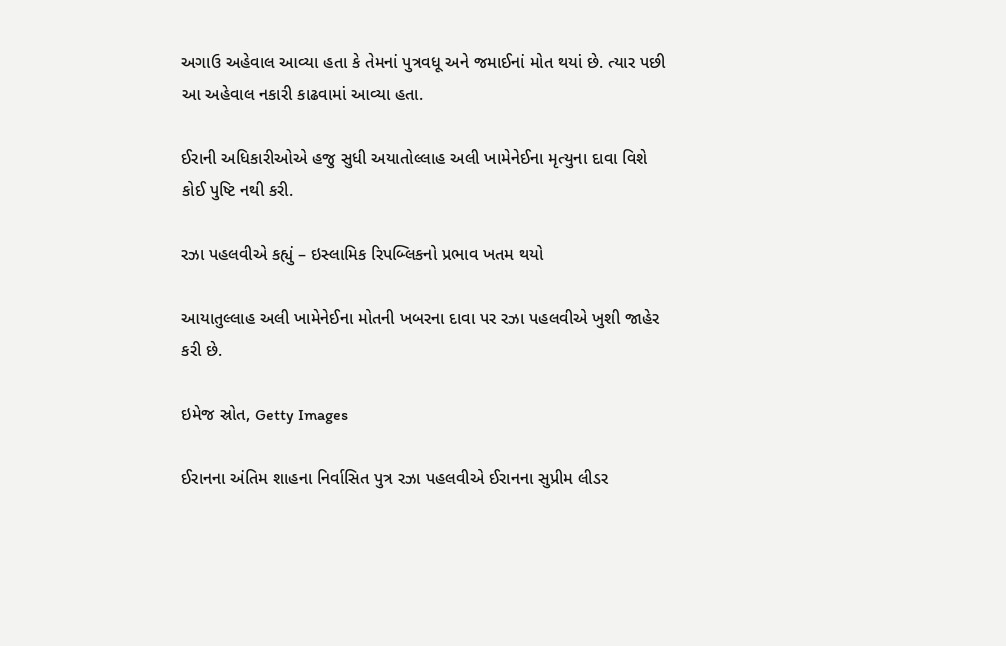અગાઉ અહેવાલ આવ્યા હતા કે તેમનાં પુત્રવધૂ અને જમાઈનાં મોત થયાં છે. ત્યાર પછી આ અહેવાલ નકારી કાઢવામાં આવ્યા હતા.

ઈરાની અધિકારીઓએ હજુ સુધી અયાતોલ્લાહ અલી ખામેનેઈના મૃત્યુના દાવા વિશે કોઈ પુષ્ટિ નથી કરી.

રઝા પહલવીએ કહ્યું – ઇસ્લામિક રિપબ્લિકનો પ્રભાવ ખતમ થયો

આયાતુલ્લાહ અલી ખામેનેઈના મોતની ખબરના દાવા પર રઝા પહલવીએ ખુશી જાહેર કરી છે.

ઇમેજ સ્રોત, Getty Images

ઈરાનના અંતિમ શાહના નિર્વાસિત પુત્ર રઝા પહલવીએ ઈરાનના સુપ્રીમ લીડર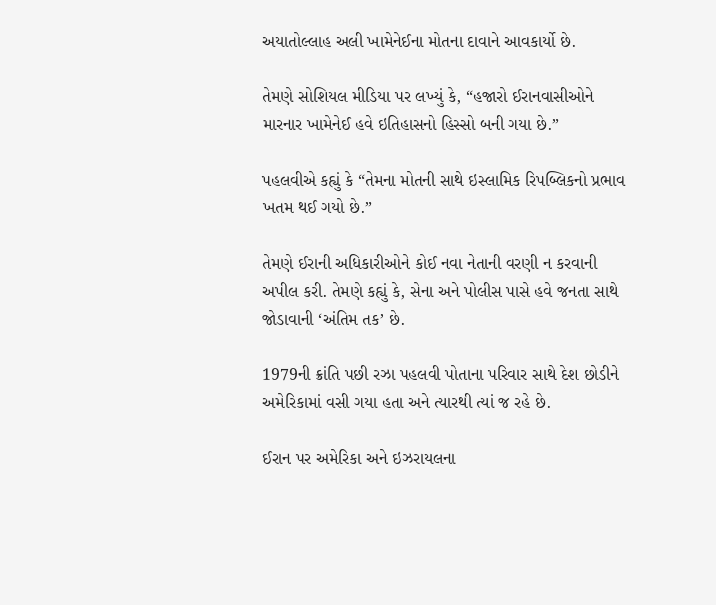અયાતોલ્લાહ અલી ખામેનેઈના મોતના દાવાને આવકાર્યો છે.

તેમણે સોશિયલ મીડિયા પર લખ્યું કે, “હજારો ઈરાનવાસીઓને મારનાર ખામેનેઈ હવે ઇતિહાસનો હિસ્સો બની ગયા છે.”

પહલવીએ કહ્યું કે “તેમના મોતની સાથે ઇસ્લામિક રિપબ્લિકનો પ્રભાવ ખતમ થઈ ગયો છે.”

તેમણે ઈરાની અધિકારીઓને કોઈ નવા નેતાની વરણી ન કરવાની અપીલ કરી. તેમણે કહ્યું કે, સેના અને પોલીસ પાસે હવે જનતા સાથે જોડાવાની ‘અંતિમ તક’ છે.

1979ની ક્રાંતિ પછી રઝા પહલવી પોતાના પરિવાર સાથે દેશ છોડીને અમેરિકામાં વસી ગયા હતા અને ત્યારથી ત્યાં જ રહે છે.

ઈરાન પર અમેરિકા અને ઇઝરાયલના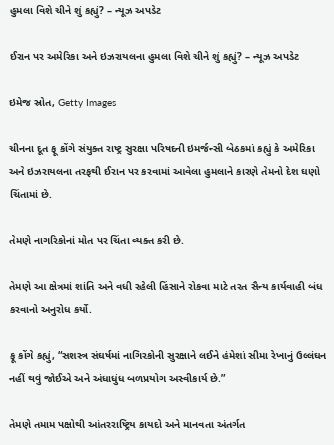હુમલા વિશે ચીને શું કહ્યું? – ન્યૂઝ અપડેટ

ઈરાન પર અમેરિકા અને ઇઝરાયલના હુમલા વિશે ચીને શું કહ્યું? – ન્યૂઝ અપડેટ

ઇમેજ સ્રોત, Getty Images

ચીનના દૂત ફૂ કોંગે સંયુક્ત રાષ્ટ્ર સુરક્ષા પરિષદની ઇમર્જન્સી બેઠકમાં કહ્યું કે અમેરિકા અને ઇઝરાયલના તરફથી ઈરાન પર કરવામાં આવેલા હુમલાને કારણે તેમનો દેશ ઘણો ચિંતામાં છે.

તેમણે નાગરિકોનાં મોત પર ચિંતા વ્યક્ત કરી છે.

તેમણે આ ક્ષેત્રમાં શાંતિ અને વધી રહેલી હિંસાને રોકવા માટે તરત સૈન્ય કાર્યવાહી બંધ કરવાનો અનુરોધ કર્યો.

ફૂ કોંગે કહ્યું, “સશસ્ત્ર સંઘર્ષમાં નાગિરકોની સુરક્ષાને લઈને હંમેશાં સીમા રેખાનું ઉલ્લંઘન નહીં થવું જોઈએ અને અંધાધુંધ બળપ્રયોગ અસ્વીકાર્ય છે.”

તેમણે તમામ પક્ષોથી આંતરરાષ્ટ્રિય કાયદો અને માનવતા અંતર્ગત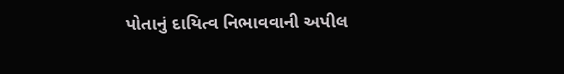પોતાનું દાયિત્વ નિભાવવાની અપીલ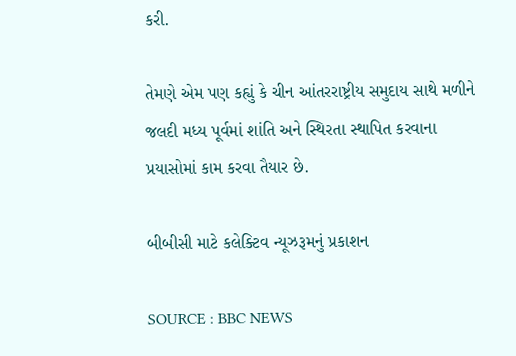કરી.

તેમણે એમ પણ કહ્યું કે ચીન આંતરરાષ્ટ્રીય સમુદાય સાથે મળીને જલદી મધ્ય પૂર્વમાં શાંતિ અને સ્થિરતા સ્થાપિત કરવાના પ્રયાસોમાં કામ કરવા તૈયાર છે.

બીબીસી માટે કલેક્ટિવ ન્યૂઝરૂમનું પ્રકાશન

SOURCE : BBC NEWS